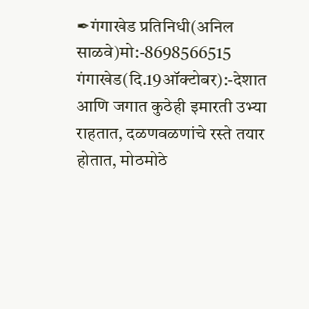✒गंगाखेड प्रतिनिधी(अनिल साळवे)मो:-8698566515
गंगाखेड(दि.19ऑक्टोबर):-देशात आणि जगात कुठेही इमारती उभ्या राहतात, दळणवळणांचे रस्ते तयार होतात, मोठमोठे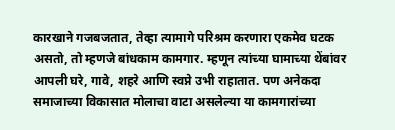कारखाने गजबजतात, तेव्हा त्यामागे परिश्रम करणारा एकमेव घटक असतो, तो म्हणजे बांधकाम कामगार. म्हणून त्यांच्या घामाच्या थेंबांवर आपली घरे, गावे, शहरे आणि स्वप्ने उभी राहातात. पण अनेकदा समाजाच्या विकासात मोलाचा वाटा असलेल्या या कामगारांच्या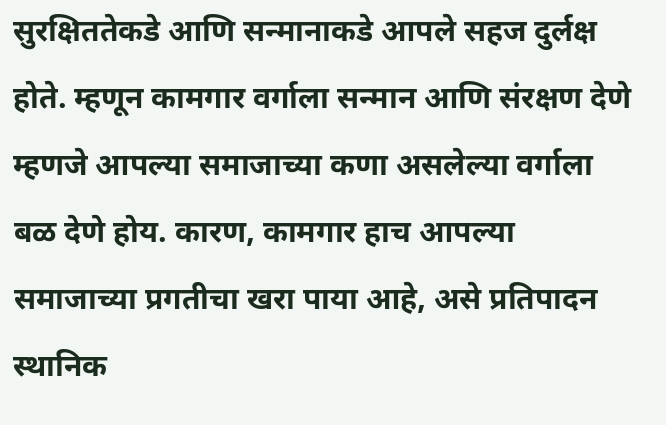सुरक्षिततेकडे आणि सन्मानाकडे आपले सहज दुर्लक्ष होते. म्हणून कामगार वर्गाला सन्मान आणि संरक्षण देणे म्हणजे आपल्या समाजाच्या कणा असलेल्या वर्गाला बळ देणे होय. कारण, कामगार हाच आपल्या समाजाच्या प्रगतीचा खरा पाया आहे, असे प्रतिपादन स्थानिक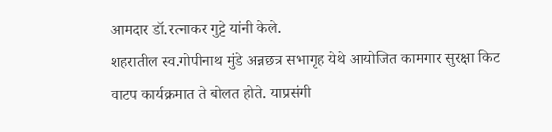आमदार डॉ.रत्नाकर गुट्टे यांनी केले.
शहरातील स्व.गोपीनाथ मुंडे अन्नछत्र सभागृह येथे आयोजित कामगार सुरक्षा किट वाटप कार्यक्रमात ते बोलत होते. याप्रसंगी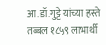आ.डॉ.गुट्टे यांच्या हस्ते तब्बल १८५९ लाभार्थी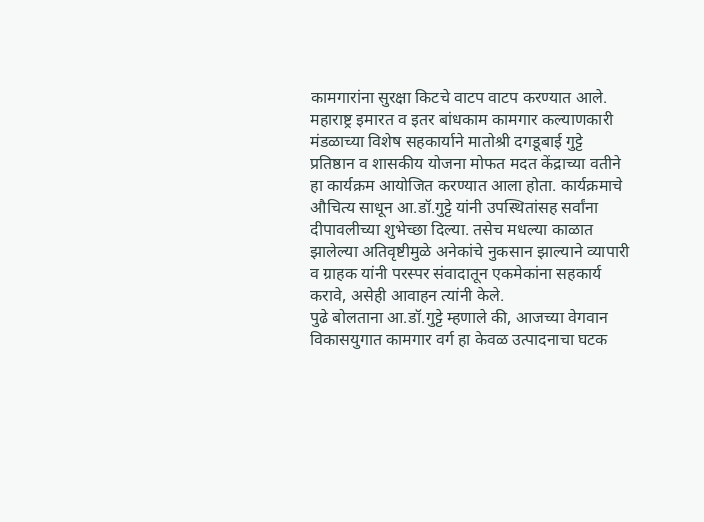कामगारांना सुरक्षा किटचे वाटप वाटप करण्यात आले. महाराष्ट्र इमारत व इतर बांधकाम कामगार कल्याणकारी मंडळाच्या विशेष सहकार्याने मातोश्री दगडूबाई गुट्टे प्रतिष्ठान व शासकीय योजना मोफत मदत केंद्राच्या वतीने हा कार्यक्रम आयोजित करण्यात आला होता. कार्यक्रमाचे औचित्य साधून आ.डॉ.गुट्टे यांनी उपस्थितांसह सर्वांना दीपावलीच्या शुभेच्छा दिल्या. तसेच मधल्या काळात झालेल्या अतिवृष्टीमुळे अनेकांचे नुकसान झाल्याने व्यापारी व ग्राहक यांनी परस्पर संवादातून एकमेकांना सहकार्य करावे, असेही आवाहन त्यांनी केले.
पुढे बोलताना आ.डॉ.गुट्टे म्हणाले की, आजच्या वेगवान विकासयुगात कामगार वर्ग हा केवळ उत्पादनाचा घटक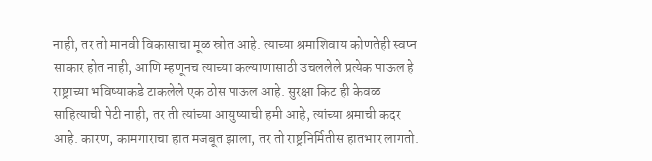नाही, तर तो मानवी विकासाचा मूळ स्रोत आहे. त्याच्या श्रमाशिवाय कोणतेही स्वप्न साकार होत नाही, आणि म्हणूनच त्याच्या कल्याणासाठी उचललेले प्रत्येक पाऊल हे राष्ट्राच्या भविष्याकडे टाकलेले एक ठोस पाऊल आहे. सुरक्षा किट ही केवळ साहित्याची पेटी नाही, तर ती त्यांच्या आयुष्याची हमी आहे, त्यांच्या श्रमाची कदर आहे. कारण, कामगाराचा हात मजबूत झाला, तर तो राष्ट्रनिर्मितीस हातभार लागतो.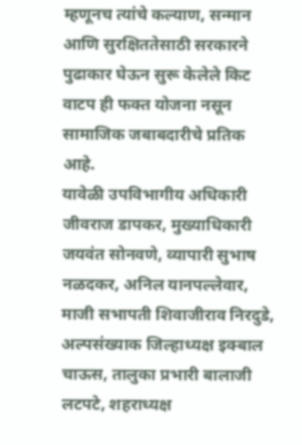म्हणूनच त्यांचे कल्याण, सन्मान आणि सुरक्षिततेसाठी सरकारने पुढाकार घेऊन सुरू केलेले किट वाटप ही फक्त योजना नसून सामाजिक जबाबदारीचे प्रतिक आहे.
यावेळी उपविभागीय अधिकारी जीवराज डापकर, मुख्याधिकारी जयवंत सोनवणे, व्यापारी सुभाष नळदकर, अनिल यानपल्लेवार, माजी सभापती शिवाजीराव निरदुडे, अल्पसंख्याक जिल्हाध्यक्ष इक्बाल चाऊस, तालुका प्रभारी बालाजी लटपटे, शहराध्यक्ष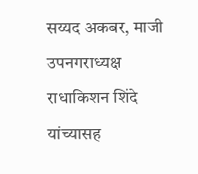सय्यद अकबर, माजी उपनगराध्यक्ष राधाकिशन शिंदे यांच्यासह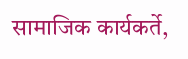सामाजिक कार्यकर्ते,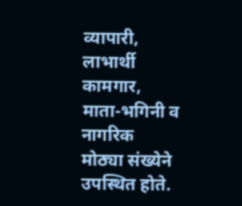व्यापारी, लाभार्थी कामगार, माता-भगिनी व नागरिक मोठ्या संख्येने उपस्थित होते.